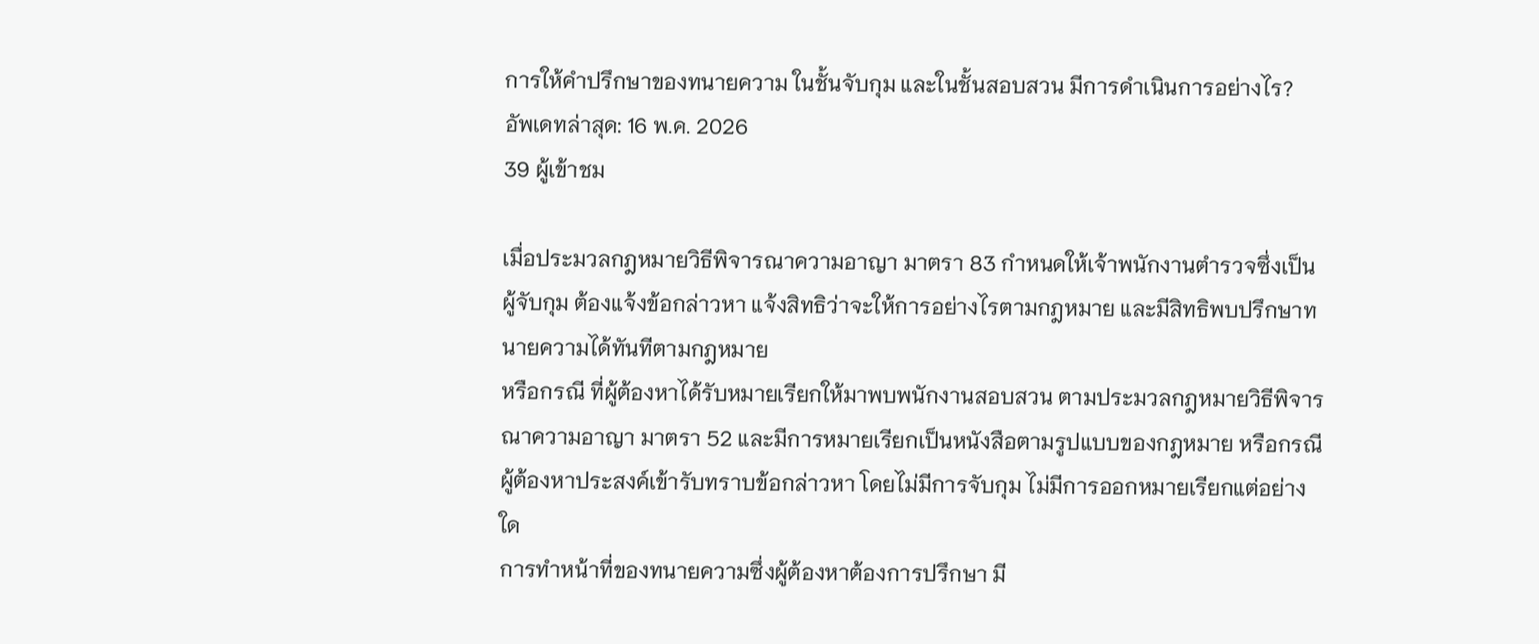การให้คำปรึกษาของทนายความ ในชั้นจับกุม และในชั้นสอบสวน มีการดำเนินการอย่างไร?
อัพเดทล่าสุด: 16 พ.ค. 2026
39 ผู้เข้าชม

เมื่อประมวลกฎหมายวิธีพิจารณาความอาญา มาตรา 83 กำหนดให้เจ้าพนักงานตำรวจซึ่งเป็นผู้จับกุม ต้องแจ้งข้อกล่าวหา แจ้งสิทธิว่าจะให้การอย่างไรตามกฎหมาย และมีสิทธิพบปรึกษาทนายความได้ทันทีตามกฎหมาย
หรือกรณี ที่ผู้ต้องหาได้รับหมายเรียกให้มาพบพนักงานสอบสวน ตามประมวลกฎหมายวิธีพิจารณาความอาญา มาตรา 52 และมีการหมายเรียกเป็นหนังสือตามรูปแบบของกฎหมาย หรือกรณีผู้ต้องหาประสงค์เข้ารับทราบข้อกล่าวหา โดยไม่มีการจับกุม ไม่มีการออกหมายเรียกแต่อย่างใด
การทำหน้าที่ของทนายความซึ่งผู้ต้องหาต้องการปรึกษา มี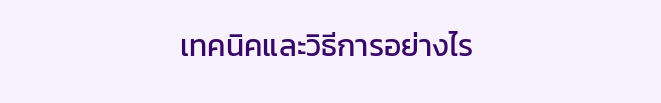เทคนิคและวิธีการอย่างไร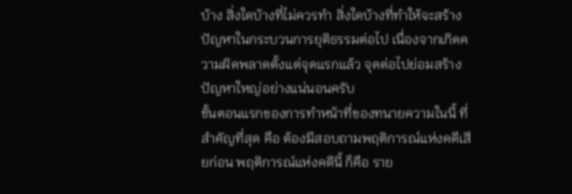บ้าง สิ่งใดบ้างที่ไม่ควรทำ สิ่งใดบ้างที่ทำให้จะสร้างปัญหาในกระบวนการยุติธรรมต่อไป เนื่องจากเกิดความผิดพลาดตั้งแต่จุดแรกแล้ว จุดต่อไปย่อมสร้างปัญหาใหญ่อย่างแน่นอนครับ
ขั้นตอนแรกของการทำหน้าที่ของทนายความในนี้ ที่สำคัญที่สุด คือ ต้องมีสอบถามพฤติการณ์แห่งคดีเสียก่อน พฤติการณ์แห่งคดีนี้ ก็คือ ราย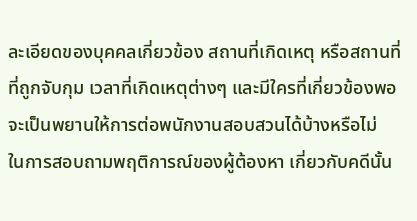ละเอียดของบุคคลเกี่ยวข้อง สถานที่เกิดเหตุ หรือสถานที่ที่ถูกจับกุม เวลาที่เกิดเหตุต่างๆ และมีใครที่เกี่ยวข้องพอจะเป็นพยานให้การต่อพนักงานสอบสวนได้บ้างหรือไม่
ในการสอบถามพฤติการณ์ของผู้ต้องหา เกี่ยวกับคดีนั้น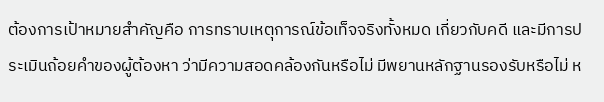ต้องการเป้าหมายสำคัญคือ การทราบเหตุการณ์ข้อเท็จจริงทั้งหมด เกี่ยวกับคดี และมีการประเมินถ้อยคำของผู้ต้องหา ว่ามีความสอดคล้องกันหรือไม่ มีพยานหลักฐานรองรับหรือไม่ ห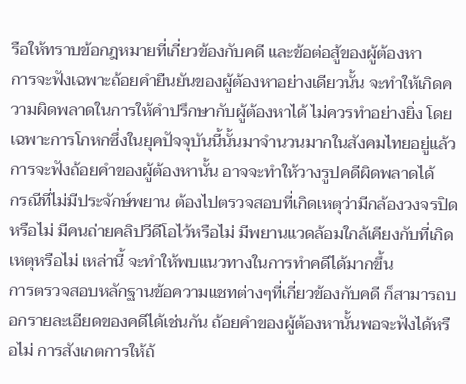รือให้ทราบข้อกฎหมายที่เกี่ยวข้องกับคดี และข้อต่อสู้ของผู้ต้องหา
การจะฟังเฉพาะถ้อยคำยืนยันของผู้ต้องหาอย่างเดียวนั้น จะทำให้เกิดความผิดพลาดในการให้คำปรึกษากับผู้ต้องหาได้ ไม่ควรทำอย่างยิ่ง โดยเฉพาะการโกหกซึ่งในยุคปัจจุบันนี้นั้นมาจำนวนมากในสังคมไทยอยู่แล้ว การจะฟังถ้อยคำของผู้ต้องหานั้น อาจจะทำให้วางรูปคดีผิดพลาดได้
กรณีที่ไม่มีประจักษ์พยาน ต้องไปตรวจสอบที่เกิดเหตุว่ามีกล้องวงจรปิดหรือไม่ มีคนถ่ายคลิปวีดีโอไว้หรือไม่ มีพยานแวดล้อมใกล้เคียงกับที่เกิดเหตุหรือไม่ เหล่านี้ จะทำให้พบแนวทางในการทำคดีได้มากขึ้น
การตรวจสอบหลักฐานข้อความแชทต่างๆที่เกี่ยวข้องกับคดี ก็สามารถบอกรายละเอียดของคดีได้เช่นกัน ถ้อยคำของผู้ต้องหานั้นพอจะฟังได้หรือไม่ การสังเกตการให้ถ้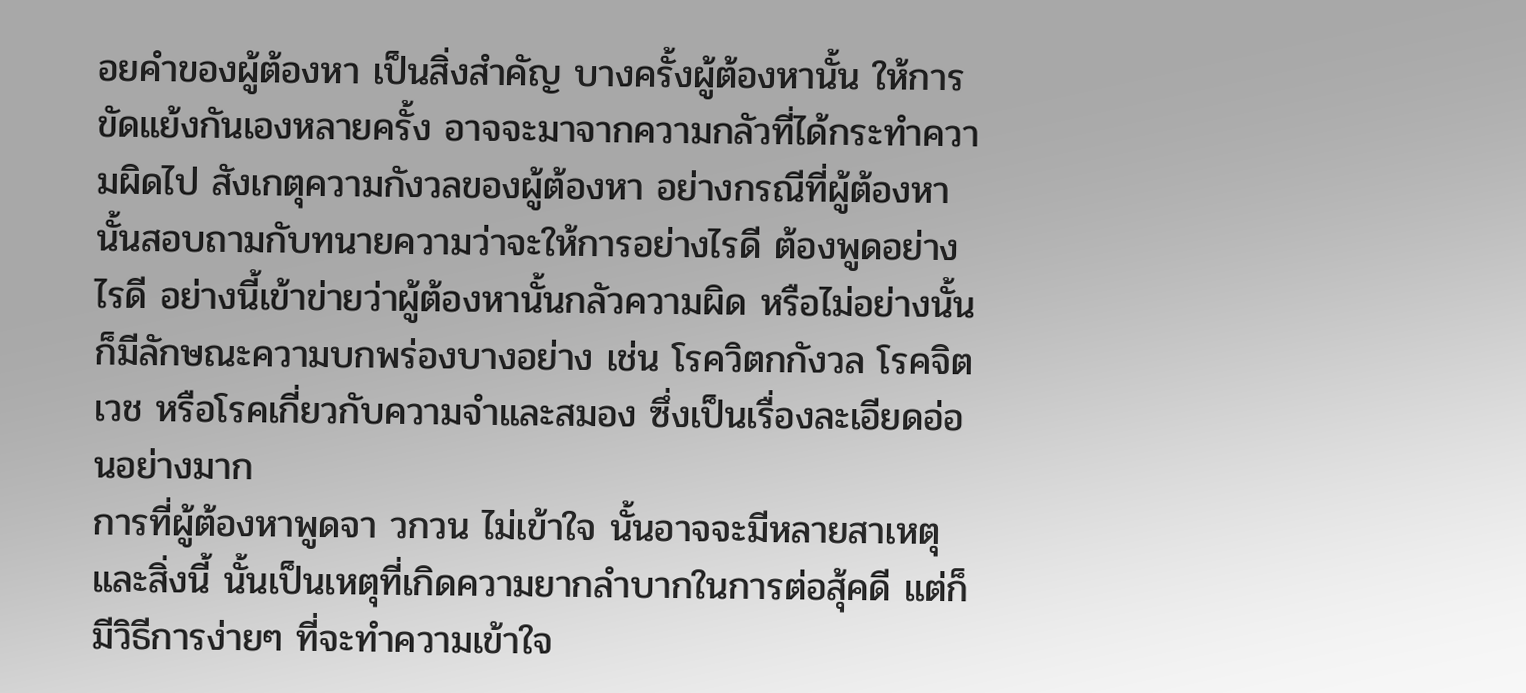อยคำของผู้ต้องหา เป็นสิ่งสำคัญ บางครั้งผู้ต้องหานั้น ให้การขัดแย้งกันเองหลายครั้ง อาจจะมาจากความกลัวที่ได้กระทำความผิดไป สังเกตุความกังวลของผู้ต้องหา อย่างกรณีที่ผู้ต้องหานั้นสอบถามกับทนายความว่าจะให้การอย่างไรดี ต้องพูดอย่างไรดี อย่างนี้เข้าข่ายว่าผู้ต้องหานั้นกลัวความผิด หรือไม่อย่างนั้น ก็มีลักษณะความบกพร่องบางอย่าง เช่น โรควิตกกังวล โรคจิตเวช หรือโรคเกี่ยวกับความจำและสมอง ซึ่งเป็นเรื่องละเอียดอ่อนอย่างมาก
การที่ผู้ต้องหาพูดจา วกวน ไม่เข้าใจ นั้นอาจจะมีหลายสาเหตุ และสิ่งนี้ นั้นเป็นเหตุที่เกิดความยากลำบากในการต่อสุ้คดี แต่ก็มีวิธีการง่ายๆ ที่จะทำความเข้าใจ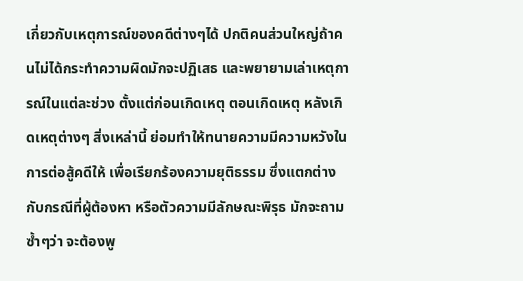เกี่ยวกับเหตุการณ์ของคดีต่างๆได้ ปกติคนส่วนใหญ่ถ้าคนไม่ได้กระทำความผิดมักจะปฏิเสธ และพยายามเล่าเหตุการณ์ในแต่ละช่วง ตั้งแต่ก่อนเกิดเหตุ ตอนเกิดเหตุ หลังเกิดเหตุต่างๆ สิ่งเหล่านี้ ย่อมทำให้ทนายความมีความหวังในการต่อสู้คดีให้ เพื่อเรียกร้องความยุติธรรม ซึ่งแตกต่างกับกรณีที่ผู้ต้องหา หรือตัวความมีลักษณะพิรุธ มักจะถามซ้ำๆว่า จะต้องพู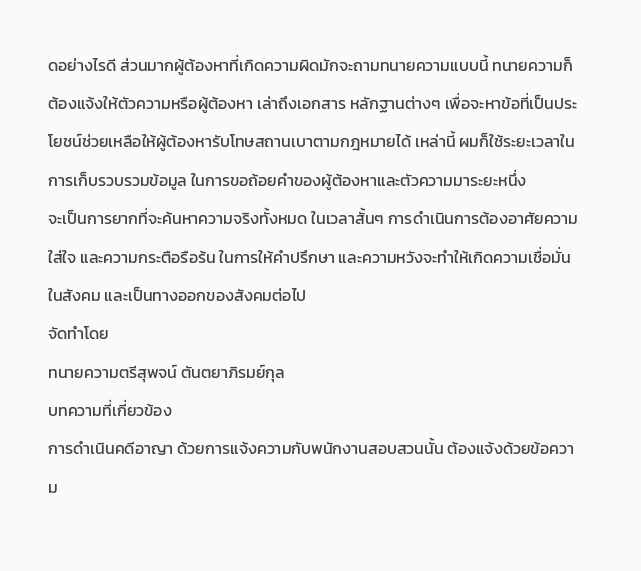ดอย่างไรดี ส่วนมากผู้ต้องหาที่เกิดความผิดมักจะถามทนายความแบบนี้ ทนายความก็ต้องแจ้งให้ตัวความหรือผู้ต้องหา เล่าถึงเอกสาร หลักฐานต่างๆ เพื่อจะหาข้อที่เป็นประโยชน์ช่วยเหลือให้ผู้ต้องหารับโทษสถานเบาตามกฎหมายได้ เหล่านี้ ผมก็ใช้ระยะเวลาในการเก็บรวบรวมข้อมูล ในการขอถ้อยคำของผู้ต้องหาและตัวความมาระยะหนึ่ง
จะเป็นการยากที่จะค้นหาความจริงทั้งหมด ในเวลาสั้นๆ การดำเนินการต้องอาศัยความใส่ใจ และความกระตือรือร้น ในการให้คำปรึกษา และความหวังจะทำให้เกิดความเชื่อมั่นในสังคม และเป็นทางออกของสังคมต่อไป
จัดทำโดย
ทนายความตรีสุพจน์ ตันตยาภิรมย์กุล
บทความที่เกี่ยวข้อง
การดำเนินคดีอาญา ด้วยการแจ้งความกับพนักงานสอบสวนนั้น ต้องแจ้งด้วยข้อความ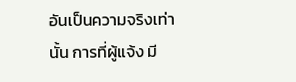อันเป็นความจริงเท่านั้น การที่ผู้แจ้ง มี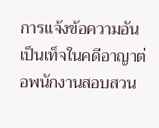การแจ้งข้อความอันเป็นเท็จในคดีอาญาต่อพนักงานสอบสวน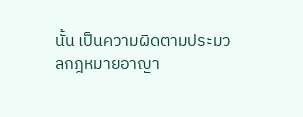นั้น เป็นความผิดตามประมวลกฎหมายอาญา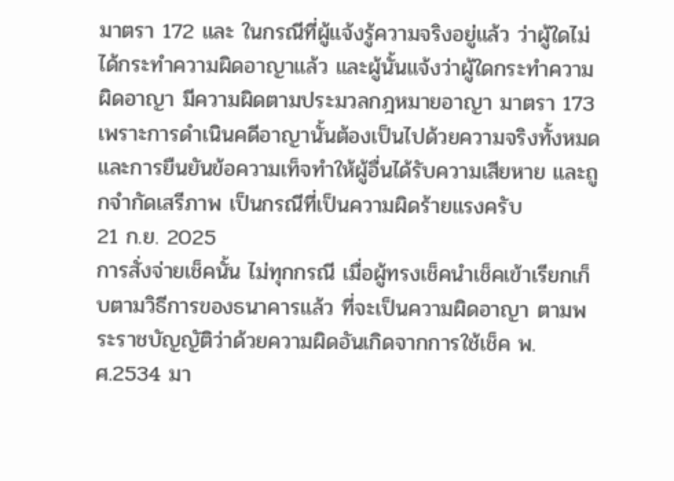มาตรา 172 และ ในกรณีที่ผู้แจ้งรู้ความจริงอยู่แล้ว ว่าผู้ใดไม่ได้กระทำความผิดอาญาแล้ว และผู้นั้นแจ้งว่าผู้ใดกระทำความผิดอาญา มีความผิดตามประมวลกฎหมายอาญา มาตรา 173 เพราะการดำเนินคดีอาญานั้นต้องเป็นไปด้วยความจริงทั้งหมด และการยืนยันข้อความเท็จทำให้ผู้อื่นได้รับความเสียหาย และถูกจำกัดเสรีภาพ เป็นกรณีที่เป็นความผิดร้ายแรงครับ
21 ก.ย. 2025
การสั่งจ่ายเช็คนั้น ไม่ทุกกรณี เมื่อผู้ทรงเช็คนำเช็คเข้าเรียกเก็บตามวิธีการของธนาคารแล้ว ที่จะเป็นความผิดอาญา ตามพระราชบัญญัติว่าด้วยความผิดอันเกิดจากการใช้เช็ค พ.ศ.2534 มา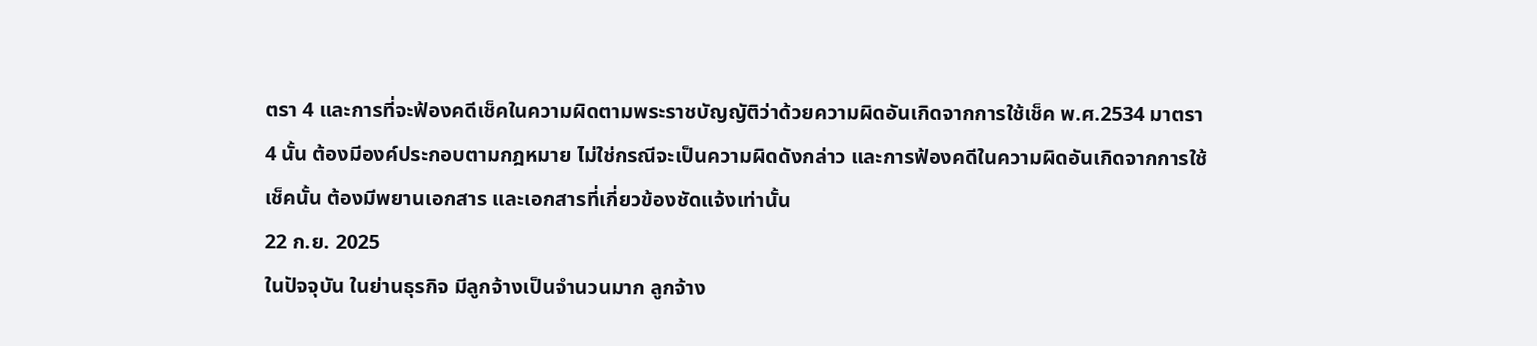ตรา 4 และการที่จะฟ้องคดีเช็คในความผิดตามพระราชบัญญัติว่าด้วยความผิดอันเกิดจากการใช้เช็ค พ.ศ.2534 มาตรา 4 นั้น ต้องมีองค์ประกอบตามกฎหมาย ไม่ใช่กรณีจะเป็นความผิดดังกล่าว และการฟ้องคดีในความผิดอันเกิดจากการใช้เช็คนั้น ต้องมีพยานเอกสาร และเอกสารที่เกี่ยวข้องชัดแจ้งเท่านั้น
22 ก.ย. 2025
ในปัจจุบัน ในย่านธุรกิจ มีลูกจ้างเป็นจำนวนมาก ลูกจ้าง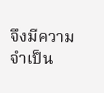จึงมีความจำเป็น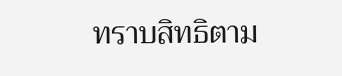ทราบสิทธิตาม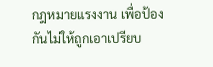กฎหมายแรงงาน เพื่อป้องกันไม่ให้ถูกเอาเปรียบ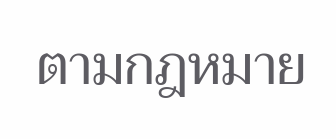ตามกฎหมาย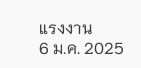แรงงาน
6 ม.ค. 2025